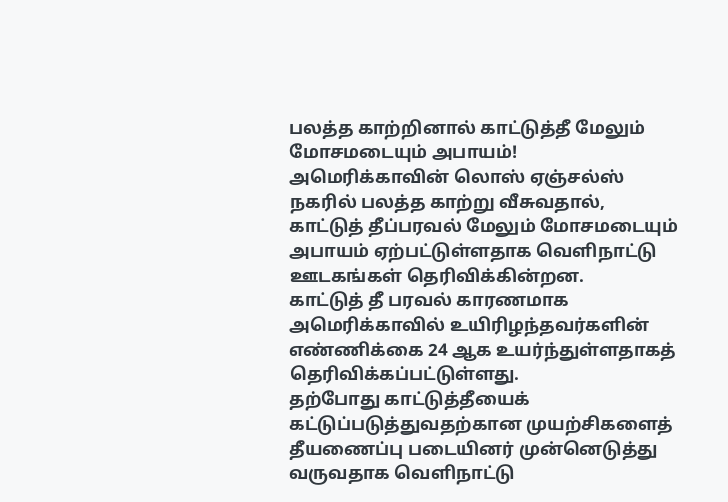பலத்த காற்றினால் காட்டுத்தீ மேலும் மோசமடையும் அபாயம்!
அமெரிக்காவின் லொஸ் ஏஞ்சல்ஸ் நகரில் பலத்த காற்று வீசுவதால், காட்டுத் தீப்பரவல் மேலும் மோசமடையும் அபாயம் ஏற்பட்டுள்ளதாக வெளிநாட்டு ஊடகங்கள் தெரிவிக்கின்றன.
காட்டுத் தீ பரவல் காரணமாக அமெரிக்காவில் உயிரிழந்தவர்களின் எண்ணிக்கை 24 ஆக உயர்ந்துள்ளதாகத் தெரிவிக்கப்பட்டுள்ளது.
தற்போது காட்டுத்தீயைக் கட்டுப்படுத்துவதற்கான முயற்சிகளைத் தீயணைப்பு படையினர் முன்னெடுத்து வருவதாக வெளிநாட்டு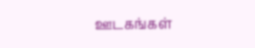ஊடகங்கள்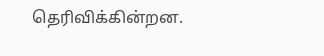தெரிவிக்கின்றன.